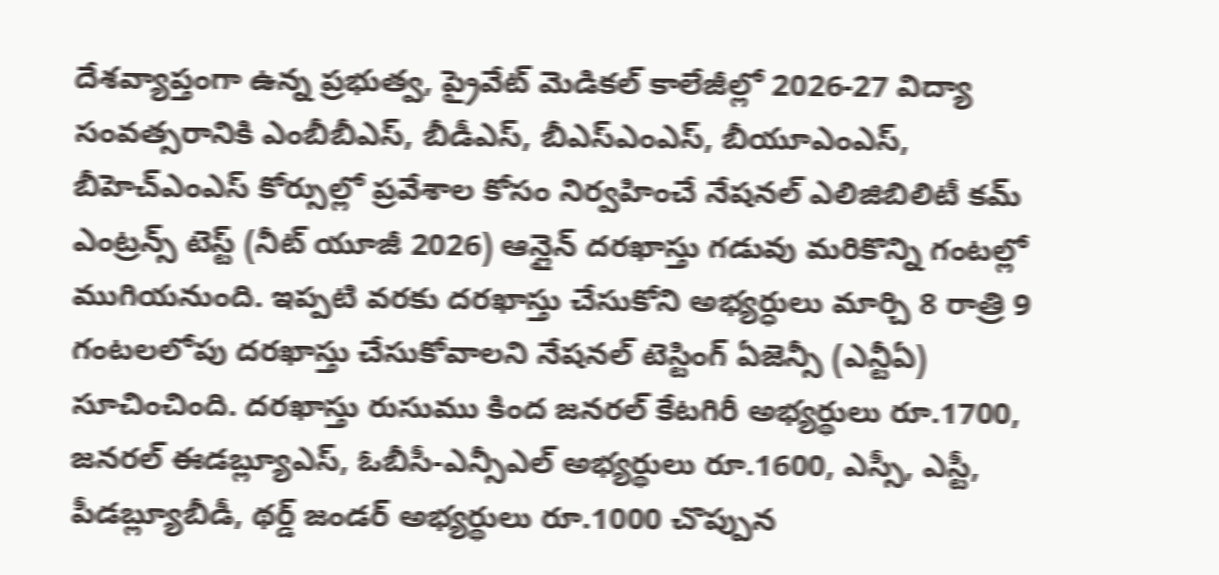దేశవ్యాప్తంగా ఉన్న ప్రభుత్వ, ప్రైవేట్ మెడికల్ కాలేజీల్లో 2026-27 విద్యా సంవత్సరానికి ఎంబీబీఎస్, బీడీఎస్, బీఎస్ఎంఎస్, బీయూఎంఎస్, బీహెచ్ఎంఎస్ కోర్సుల్లో ప్రవేశాల కోసం నిర్వహించే నేషనల్ ఎలిజిబిలిటీ కమ్ ఎంట్రన్స్ టెస్ట్ (నీట్ యూజీ 2026) ఆన్లైన్ దరఖాస్తు గడువు మరికొన్ని గంటల్లో ముగియనుంది. ఇప్పటి వరకు దరఖాస్తు చేసుకోని అభ్యర్ధులు మార్చి 8 రాత్రి 9 గంటలలోపు దరఖాస్తు చేసుకోవాలని నేషనల్ టెస్టింగ్ ఏజెన్సీ (ఎన్టీఏ) సూచించింది. దరఖాస్తు రుసుము కింద జనరల్ కేటగిరీ అభ్యర్థులు రూ.1700, జనరల్ ఈడబ్ల్యూఎస్, ఓబీసీ-ఎన్సీఎల్ అభ్యర్థులు రూ.1600, ఎస్సీ, ఎస్టీ, పీడబ్ల్యూబీడీ, థర్డ్ జండర్ అభ్యర్థులు రూ.1000 చొప్పున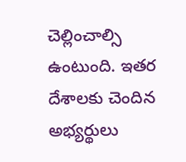చెల్లించాల్సి ఉంటుంది. ఇతర దేశాలకు చెందిన అభ్యర్థులు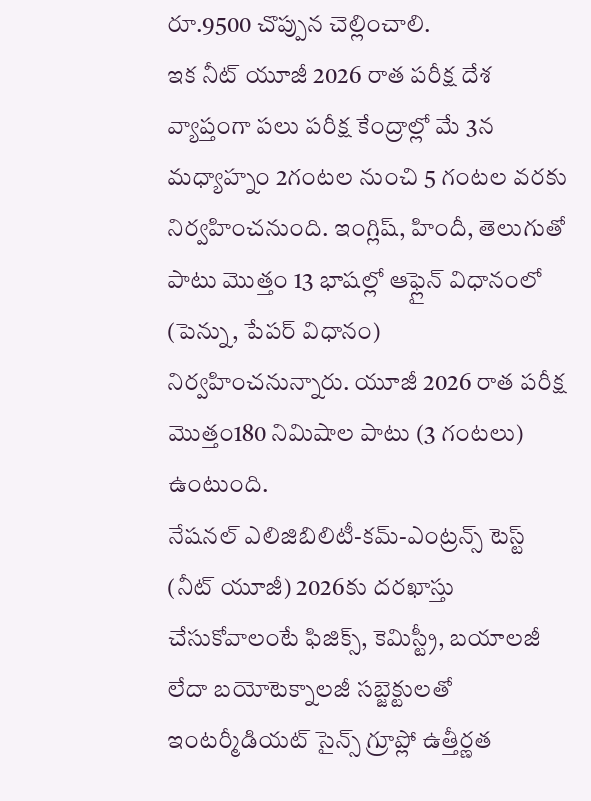రూ.9500 చొప్పున చెల్లించాలి.
ఇక నీట్ యూజీ 2026 రాత పరీక్ష దేశ వ్యాప్తంగా పలు పరీక్ష కేంద్రాల్లో మే 3న మధ్యాహ్నం 2గంటల నుంచి 5 గంటల వరకు నిర్వహించనుంది. ఇంగ్లిష్, హిందీ, తెలుగుతో పాటు మొత్తం 13 భాషల్లో ఆఫ్లైన్ విధానంలో (పెన్ను, పేపర్ విధానం) నిర్వహించనున్నారు. యూజీ 2026 రాత పరీక్ష మొత్తం180 నిమిషాల పాటు (3 గంటలు) ఉంటుంది.
నేషనల్ ఎలిజిబిలిటీ-కమ్-ఎంట్రన్స్ టెస్ట్ (నీట్ యూజీ) 2026కు దరఖాస్తు చేసుకోవాలంటే ఫిజిక్స్, కెమిస్ట్రీ, బయాలజీ లేదా బయోటెక్నాలజీ సబ్జెక్టులతో ఇంటర్మీడియట్ సైన్స్ గ్రూప్లో ఉత్తీర్ణత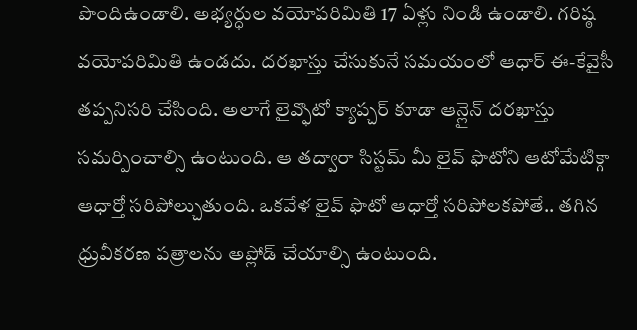పొందిఉండాలి. అభ్యర్ధుల వయోపరిమితి 17 ఏళ్లు నిండి ఉండాలి. గరిష్ఠ వయోపరిమితి ఉండదు. దరఖాస్తు చేసుకునే సమయంలో ఆధార్ ఈ-కేవైసీ తప్పనిసరి చేసింది. అలాగే లైవ్ఫొటో క్యాప్చర్ కూడా ఆన్లైన్ దరఖాస్తు సమర్పించాల్సి ఉంటుంది. ఆ తద్వారా సిస్టమ్ మీ లైవ్ ఫొటోని ఆటోమేటిక్గా ఆధార్తో సరిపోల్చుతుంది. ఒకవేళ లైవ్ ఫొటో ఆధార్తో సరిపోలకపోతే.. తగిన ధ్రువీకరణ పత్రాలను అప్లోడ్ చేయాల్సి ఉంటుంది.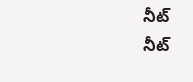నీట్
నీట్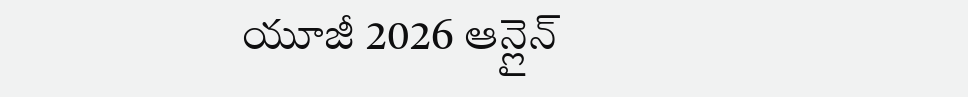యూజీ 2026 ఆన్లైన్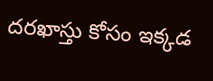దరఖాస్తు కోసం ఇక్కడ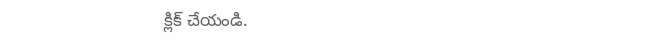క్లిక్ చేయండి.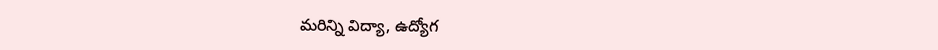మరిన్ని విద్యా, ఉద్యోగ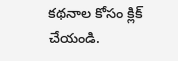కథనాల కోసం క్లిక్ చేయండి.